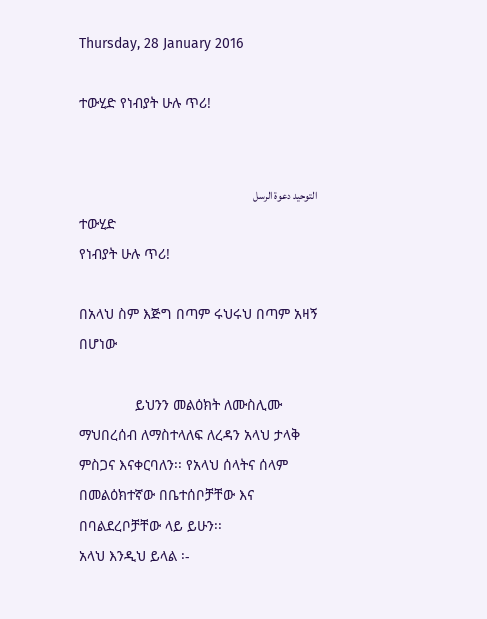Thursday, 28 January 2016

ተውሂድ የነብያት ሁሉ ጥሪ!


التوحيد دعوة الرسل
ተውሂድ
የነብያት ሁሉ ጥሪ!

በአላህ ስም እጅግ በጣም ሩህሩህ በጣም አዛኝ በሆነው

              ይህንን መልዕክት ለሙስሊሙ ማህበረሰብ ለማስተላለፍ ለረዳን አላህ ታላቅ ምስጋና እናቀርባለን፡፡ የአላህ ሰላትና ሰላም በመልዕክተኛው በቤተሰቦቻቸው እና በባልደረቦቻቸው ላይ ይሁን፡፡
አላህ እንዲህ ይላል ፡-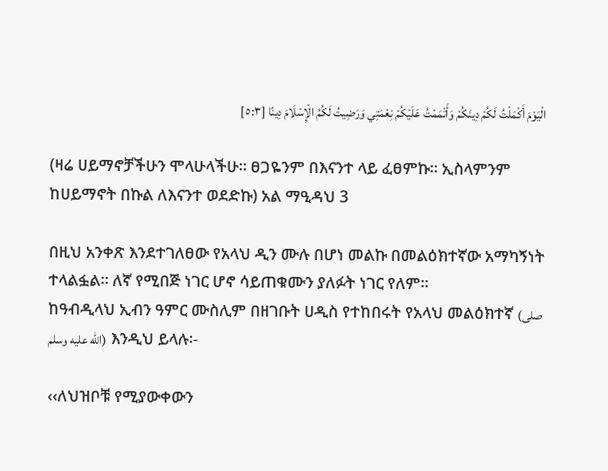الْيَوْمَ أَكْمَلْتُ لَكُمْ دِينَكُمْ وَأَتْمَمْتُ عَلَيْكُمْ نِعْمَتِي وَرَضِيتُ لَكُمُ الْإِسْلَامَ دِينًا [٥:٣]

(ዛሬ ሀይማኖቻችሁን ሞላሁላችሁ፡፡ ፀጋዬንም በእናንተ ላይ ፈፀምኩ፡፡ ኢስላምንም ከሀይማኖት በኩል ለእናንተ ወደድኩ) አል ማዒዳህ 3

በዚህ አንቀጽ እንደተገለፀው የአላህ ዲን ሙሉ በሆነ መልኩ በመልዕክተኛው አማካኝነት ተላልፏል፡፡ ለኛ የሚበጅ ነገር ሆኖ ሳይጠቁሙን ያለፉት ነገር የለም፡፡
ከዓብዲላህ ኢብን ዓምር ሙስሊም በዘገቡት ሀዲስ የተከበሩት የአላህ መልዕክተኛ (صلى الله عليه وسلم)  እንዲህ ይላሉ፡-

‹‹ለህዝቦቹ የሚያውቀውን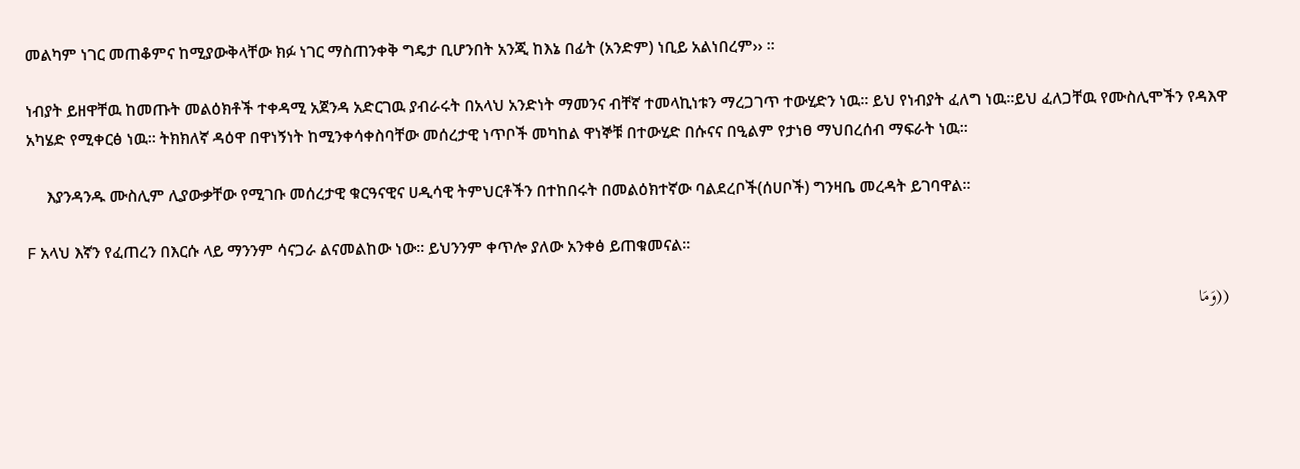መልካም ነገር መጠቆምና ከሚያውቅላቸው ክፉ ነገር ማስጠንቀቅ ግዴታ ቢሆንበት አንጂ ከእኔ በፊት (አንድም) ነቢይ አልነበረም›› ፡፡

ነብያት ይዘዋቸዉ ከመጡት መልዕክቶች ተቀዳሚ አጀንዳ አድርገዉ ያብራሩት በአላህ አንድነት ማመንና ብቸኛ ተመላኪነቱን ማረጋገጥ ተውሂድን ነዉ፡፡ ይህ የነብያት ፈለግ ነዉ፡፡ይህ ፈለጋቸዉ የሙስሊሞችን የዳእዋ አካሄድ የሚቀርፅ ነዉ፡፡ ትክክለኛ ዳዕዋ በዋነኝነት ከሚንቀሳቀስባቸው መሰረታዊ ነጥቦች መካከል ዋነኞቹ በተውሂድ በሱናና በዒልም የታነፀ ማህበረሰብ ማፍራት ነዉ፡፡

     እያንዳንዱ ሙስሊም ሊያውቃቸው የሚገቡ መሰረታዊ ቁርዓናዊና ሀዲሳዊ ትምህርቶችን በተከበሩት በመልዕክተኛው ባልደረቦች(ሰሀቦች) ግንዛቤ መረዳት ይገባዋል፡፡

F አላህ እኛን የፈጠረን በእርሱ ላይ ማንንም ሳናጋራ ልናመልከው ነው፡፡ ይህንንም ቀጥሎ ያለው አንቀፅ ይጠቁመናል፡፡

((وَمَا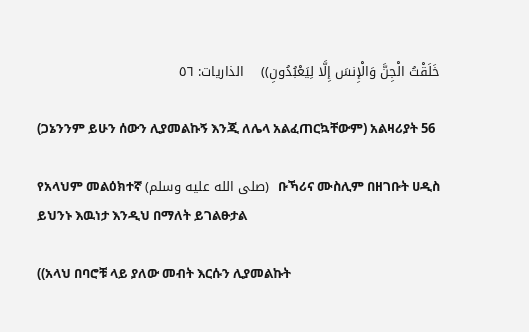خَلَقْتُ الْجِنَّ وَالْإِنسَ إِلَّا لِيَعْبُدُونِ))    الذاريات: ٥٦

(ጋኔንንም ይሁን ሰውን ሊያመልኩኝ እንጂ ለሌላ አልፈጠርኳቸውም) አልዛሪያት 56

የአላህም መልዕክተኛ (صلى الله عليه وسلم)  ቡኻሪና ሙስሊም በዘገቡት ሀዲስ ይህንኑ እዉነታ እንዲህ በማለት ይገልፁታል

((አላህ በባሮቹ ላይ ያለው መብት እርሱን ሊያመልኩት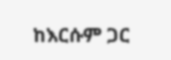ከእርሱም ጋር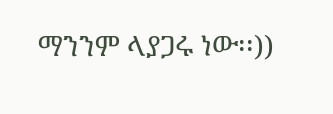ማንንም ላያጋሩ ነው፡፡))